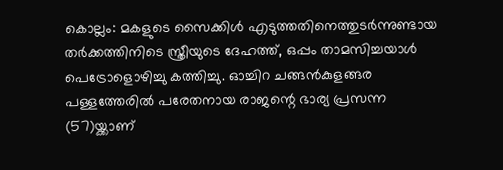കൊല്ലം: മകളുടെ സൈക്കിൾ എടുത്തതിനെത്തുടർന്നുണ്ടായ തർക്കത്തിനിടെ സ്ത്രീയുടെ ദേഹത്ത്, ഒപ്പം താമസിച്ചയാൾ പെട്രോളൊഴിച്ചു കത്തിച്ചു. ഓച്ചിറ ചങ്ങൻകുളങ്ങര പള്ളത്തേരിൽ പരേതനായ രാജന്റെ ഭാര്യ പ്രസന്ന (57)യ്ക്കാണ്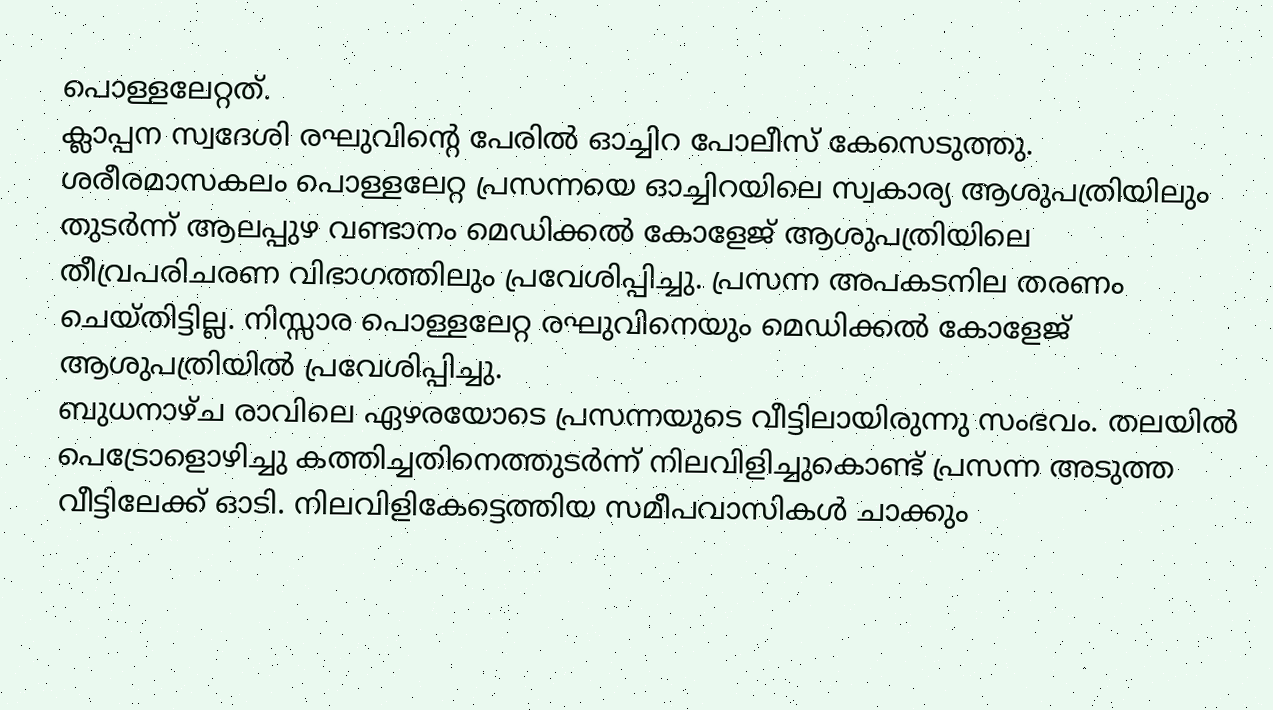പൊള്ളലേറ്റത്.
ക്ലാപ്പന സ്വദേശി രഘുവിന്റെ പേരിൽ ഓച്ചിറ പോലീസ് കേസെടുത്തു. ശരീരമാസകലം പൊള്ളലേറ്റ പ്രസന്നയെ ഓച്ചിറയിലെ സ്വകാര്യ ആശുപത്രിയിലും തുടർന്ന് ആലപ്പുഴ വണ്ടാനം മെഡിക്കൽ കോളേജ് ആശുപത്രിയിലെ തീവ്രപരിചരണ വിഭാഗത്തിലും പ്രവേശിപ്പിച്ചു. പ്രസന്ന അപകടനില തരണം ചെയ്തിട്ടില്ല. നിസ്സാര പൊള്ളലേറ്റ രഘുവിനെയും മെഡിക്കൽ കോളേജ് ആശുപത്രിയിൽ പ്രവേശിപ്പിച്ചു.
ബുധനാഴ്ച രാവിലെ ഏഴരയോടെ പ്രസന്നയുടെ വീട്ടിലായിരുന്നു സംഭവം. തലയിൽ പെട്രോളൊഴിച്ചു കത്തിച്ചതിനെത്തുടർന്ന് നിലവിളിച്ചുകൊണ്ട് പ്രസന്ന അടുത്ത വീട്ടിലേക്ക് ഓടി. നിലവിളികേട്ടെത്തിയ സമീപവാസികൾ ചാക്കും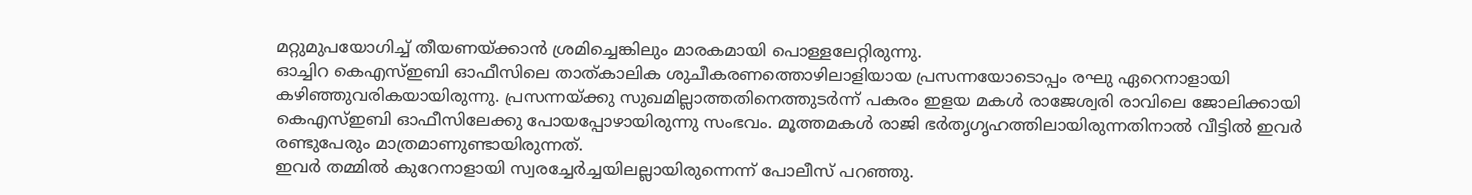മറ്റുമുപയോഗിച്ച് തീയണയ്ക്കാൻ ശ്രമിച്ചെങ്കിലും മാരകമായി പൊള്ളലേറ്റിരുന്നു.
ഓച്ചിറ കെഎസ്ഇബി ഓഫീസിലെ താത്കാലിക ശുചീകരണത്തൊഴിലാളിയായ പ്രസന്നയോടൊപ്പം രഘു ഏറെനാളായി കഴിഞ്ഞുവരികയായിരുന്നു. പ്രസന്നയ്ക്കു സുഖമില്ലാത്തതിനെത്തുടർന്ന് പകരം ഇളയ മകൾ രാജേശ്വരി രാവിലെ ജോലിക്കായി കെഎസ്ഇബി ഓഫീസിലേക്കു പോയപ്പോഴായിരുന്നു സംഭവം. മൂത്തമകൾ രാജി ഭർതൃഗൃഹത്തിലായിരുന്നതിനാൽ വീട്ടിൽ ഇവർ രണ്ടുപേരും മാത്രമാണുണ്ടായിരുന്നത്.
ഇവർ തമ്മിൽ കുറേനാളായി സ്വരച്ചേർച്ചയിലല്ലായിരുന്നെന്ന് പോലീസ് പറഞ്ഞു.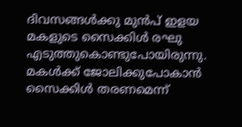ദിവസങ്ങൾക്കു മുൻപ് ഇളയ മകളുടെ സൈക്കിൾ രഘു എടുത്തുകൊണ്ടുപോയിരുന്നു. മകൾക്ക് ജോലിക്കുപോകാൻ സൈക്കിൾ തരണമെന്ന്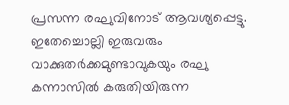പ്രസന്ന രഘുവിനോട് ആവശ്യപ്പെട്ടു. ഇതേച്ചൊല്ലി ഇരുവരും വാക്കുതർക്കമുണ്ടാവുകയും രഘു കന്നാസിൽ കരുതിയിരുന്ന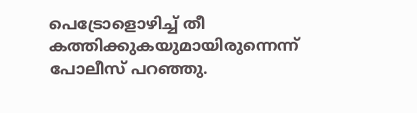പെട്രോളൊഴിച്ച് തീ കത്തിക്കുകയുമായിരുന്നെന്ന് പോലീസ് പറഞ്ഞു.